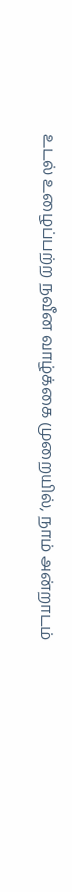உடல் உழைப்பற்ற நவீன வாழ்க்கை முறையில், நாம் அன்றாடம்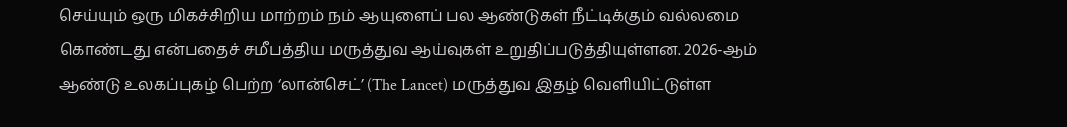செய்யும் ஒரு மிகச்சிறிய மாற்றம் நம் ஆயுளைப் பல ஆண்டுகள் நீட்டிக்கும் வல்லமை கொண்டது என்பதைச் சமீபத்திய மருத்துவ ஆய்வுகள் உறுதிப்படுத்தியுள்ளன. 2026-ஆம் ஆண்டு உலகப்புகழ் பெற்ற ‘லான்செட்’ (The Lancet) மருத்துவ இதழ் வெளியிட்டுள்ள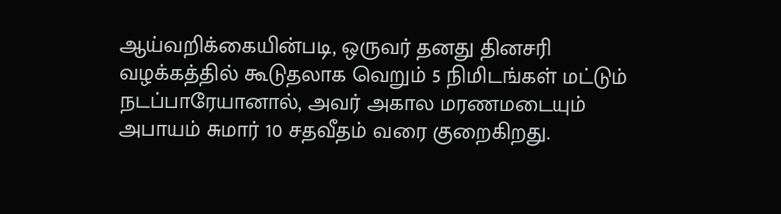ஆய்வறிக்கையின்படி, ஒருவர் தனது தினசரி வழக்கத்தில் கூடுதலாக வெறும் 5 நிமிடங்கள் மட்டும் நடப்பாரேயானால், அவர் அகால மரணமடையும் அபாயம் சுமார் 10 சதவீதம் வரை குறைகிறது.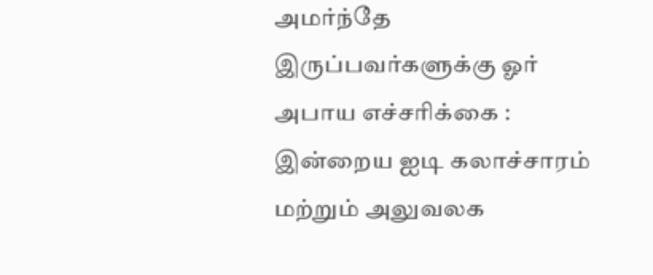அமர்ந்தே இருப்பவர்களுக்கு ஓர் அபாய எச்சரிக்கை :
இன்றைய ஐடி கலாச்சாரம் மற்றும் அலுவலக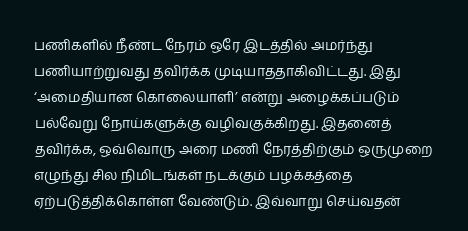பணிகளில் நீண்ட நேரம் ஒரே இடத்தில் அமர்ந்து பணியாற்றுவது தவிர்க்க முடியாததாகிவிட்டது. இது ‘அமைதியான கொலையாளி’ என்று அழைக்கப்படும் பல்வேறு நோய்களுக்கு வழிவகுக்கிறது. இதனைத் தவிர்க்க, ஒவ்வொரு அரை மணி நேரத்திற்கும் ஒருமுறை எழுந்து சில நிமிடங்கள் நடக்கும் பழக்கத்தை ஏற்படுத்திக்கொள்ள வேண்டும். இவ்வாறு செய்வதன்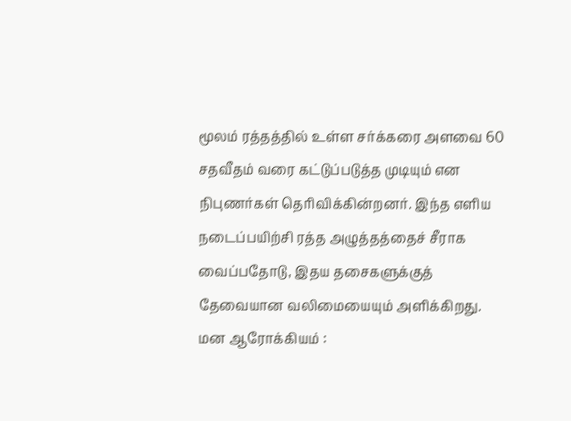மூலம் ரத்தத்தில் உள்ள சர்க்கரை அளவை 60 சதவீதம் வரை கட்டுப்படுத்த முடியும் என நிபுணர்கள் தெரிவிக்கின்றனர். இந்த எளிய நடைப்பயிற்சி ரத்த அழுத்தத்தைச் சீராக வைப்பதோடு, இதய தசைகளுக்குத் தேவையான வலிமையையும் அளிக்கிறது.
மன ஆரோக்கியம் :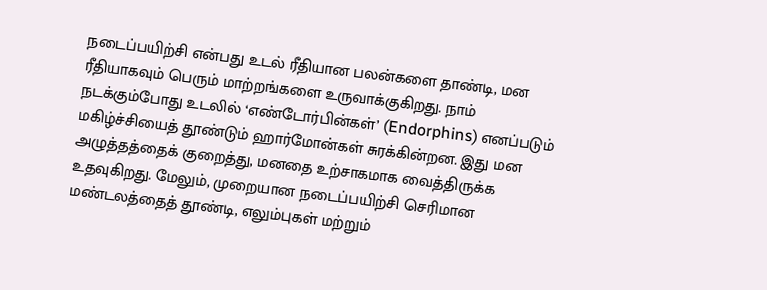நடைப்பயிற்சி என்பது உடல் ரீதியான பலன்களை தாண்டி, மன ரீதியாகவும் பெரும் மாற்றங்களை உருவாக்குகிறது. நாம் நடக்கும்போது உடலில் ‘எண்டோர்பின்கள்’ (Endorphins) எனப்படும் மகிழ்ச்சியைத் தூண்டும் ஹார்மோன்கள் சுரக்கின்றன. இது மன அழுத்தத்தைக் குறைத்து, மனதை உற்சாகமாக வைத்திருக்க உதவுகிறது. மேலும், முறையான நடைப்பயிற்சி செரிமான மண்டலத்தைத் தூண்டி, எலும்புகள் மற்றும்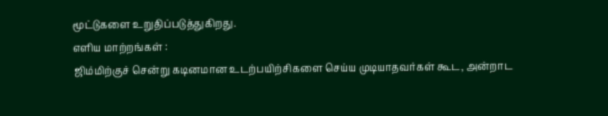மூட்டுகளை உறுதிப்படுத்துகிறது.
எளிய மாற்றங்கள் :
ஜிம்மிற்குச் சென்று கடினமான உடற்பயிற்சிகளை செய்ய முடியாதவர்கள் கூட, அன்றாட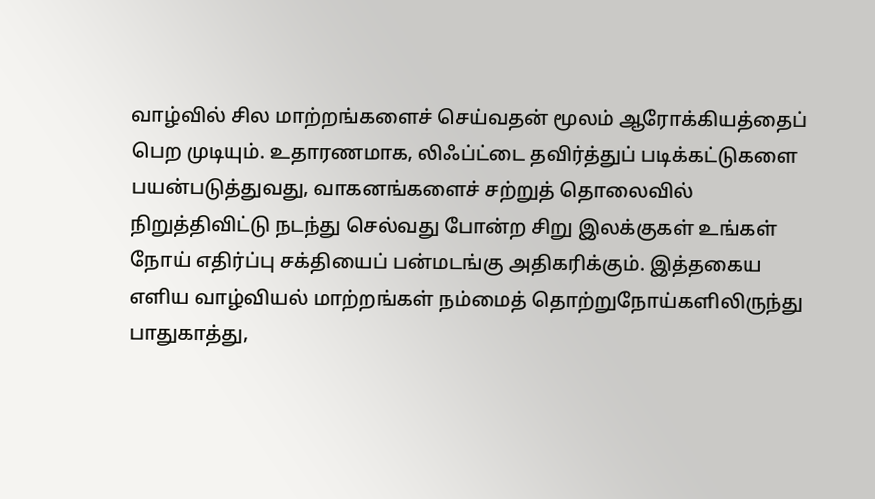வாழ்வில் சில மாற்றங்களைச் செய்வதன் மூலம் ஆரோக்கியத்தைப் பெற முடியும். உதாரணமாக, லிஃப்ட்டை தவிர்த்துப் படிக்கட்டுகளை பயன்படுத்துவது, வாகனங்களைச் சற்றுத் தொலைவில் நிறுத்திவிட்டு நடந்து செல்வது போன்ற சிறு இலக்குகள் உங்கள் நோய் எதிர்ப்பு சக்தியைப் பன்மடங்கு அதிகரிக்கும். இத்தகைய எளிய வாழ்வியல் மாற்றங்கள் நம்மைத் தொற்றுநோய்களிலிருந்து பாதுகாத்து,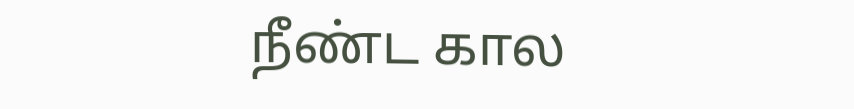நீண்ட கால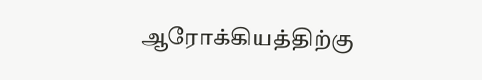ஆரோக்கியத்திற்கு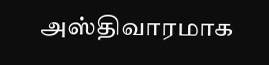அஸ்திவாரமாக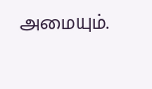அமையும்.